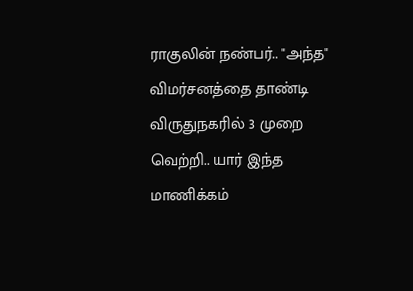ராகுலின் நண்பர்.. "அந்த" விமர்சனத்தை தாண்டி விருதுநகரில் 3 முறை வெற்றி.. யார் இந்த மாணிக்கம்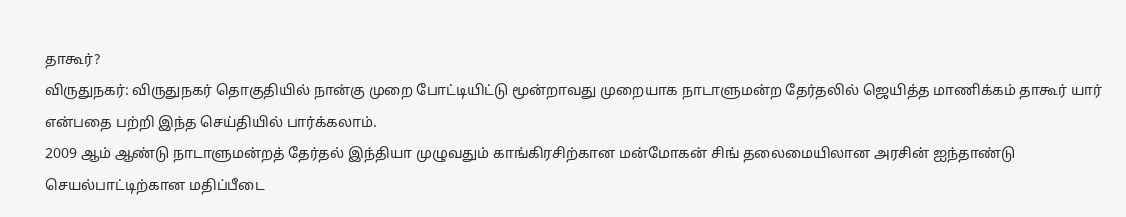தாகூர்?
விருதுநகர்: விருதுநகர் தொகுதியில் நான்கு முறை போட்டியிட்டு மூன்றாவது முறையாக நாடாளுமன்ற தேர்தலில் ஜெயித்த மாணிக்கம் தாகூர் யார் என்பதை பற்றி இந்த செய்தியில் பார்க்கலாம்.
2009 ஆம் ஆண்டு நாடாளுமன்றத் தேர்தல் இந்தியா முழுவதும் காங்கிரசிற்கான மன்மோகன் சிங் தலைமையிலான அரசின் ஐந்தாண்டு செயல்பாட்டிற்கான மதிப்பீடை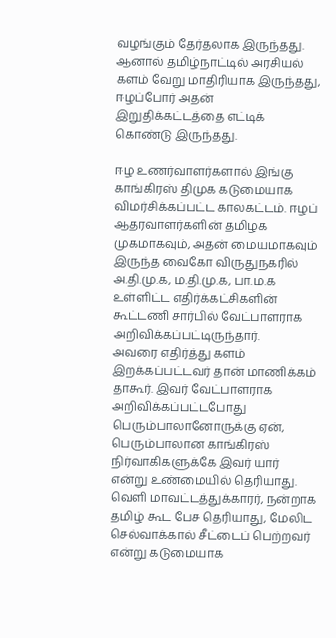வழங்கும் தேர்தலாக இருந்தது. ஆனால் தமிழ்நாட்டில் அரசியல் களம் வேறு மாதிரியாக இருந்தது, ஈழப்போர் அதன் இறுதிக்கட்டத்தை எட்டிக் கொண்டு இருந்தது.

ஈழ உணர்வாளர்களால் இங்கு காங்கிரஸ் திமுக கடுமையாக விமர்சிக்கப்பட்ட காலகட்டம். ஈழப் ஆதரவாளர்களின் தமிழக முகமாகவும், அதன் மையமாகவும் இருந்த வைகோ விருதுநகரில் அ.தி.மு.க, ம.தி.மு.க, பா.ம.க உள்ளிட்ட எதிர்க்கட்சிகளின் கூட்டணி சார்பில் வேட்பாளராக அறிவிக்கப்பட்டிருந்தார்.
அவரை எதிர்த்து களம் இறக்கப்பட்டவர் தான் மாணிக்கம் தாகூர். இவர் வேட்பாளராக அறிவிக்கப்பட்டபோது பெரும்பாலானோருக்கு ஏன், பெரும்பாலான காங்கிரஸ் நிர்வாகிகளுக்கே இவர் யார் என்று உண்மையில் தெரியாது. வெளி மாவட்டத்துக்காரர், நன்றாக தமிழ் கூட பேச தெரியாது, மேலிட செல்வாக்கால் சீட்டைப் பெற்றவர் என்று கடுமையாக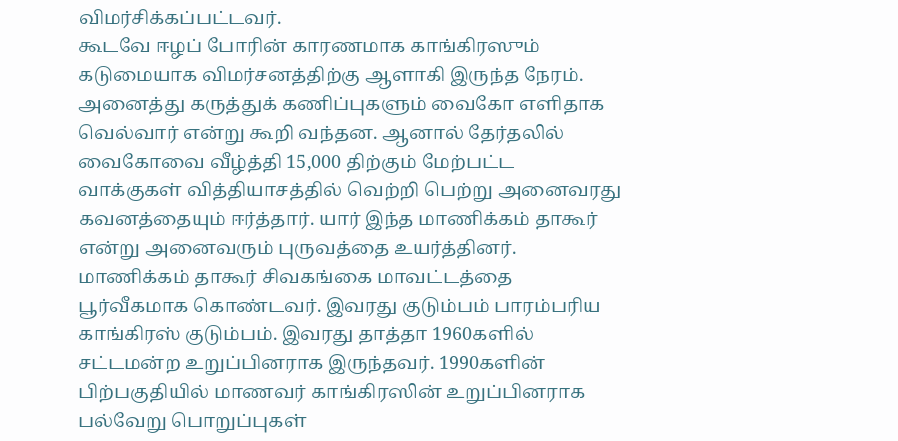விமர்சிக்கப்பட்டவர்.
கூடவே ஈழப் போரின் காரணமாக காங்கிரஸும் கடுமையாக விமர்சனத்திற்கு ஆளாகி இருந்த நேரம். அனைத்து கருத்துக் கணிப்புகளும் வைகோ எளிதாக வெல்வார் என்று கூறி வந்தன. ஆனால் தேர்தலில் வைகோவை வீழ்த்தி 15,000 திற்கும் மேற்பட்ட வாக்குகள் வித்தியாசத்தில் வெற்றி பெற்று அனைவரது கவனத்தையும் ஈர்த்தார். யார் இந்த மாணிக்கம் தாகூர் என்று அனைவரும் புருவத்தை உயர்த்தினர்.
மாணிக்கம் தாகூர் சிவகங்கை மாவட்டத்தை பூர்வீகமாக கொண்டவர். இவரது குடும்பம் பாரம்பரிய காங்கிரஸ் குடும்பம். இவரது தாத்தா 1960களில் சட்டமன்ற உறுப்பினராக இருந்தவர். 1990களின் பிற்பகுதியில் மாணவர் காங்கிரஸின் உறுப்பினராக பல்வேறு பொறுப்புகள்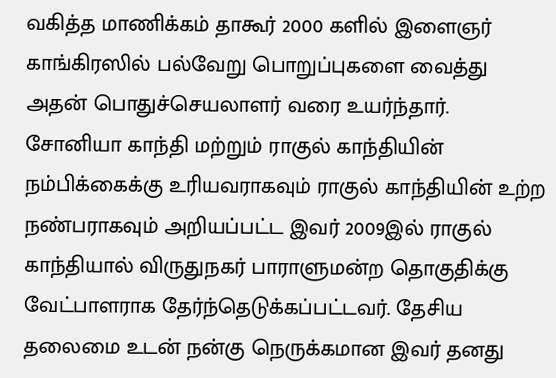வகித்த மாணிக்கம் தாகூர் 2000 களில் இளைஞர் காங்கிரஸில் பல்வேறு பொறுப்புகளை வைத்து அதன் பொதுச்செயலாளர் வரை உயர்ந்தார்.
சோனியா காந்தி மற்றும் ராகுல் காந்தியின் நம்பிக்கைக்கு உரியவராகவும் ராகுல் காந்தியின் உற்ற நண்பராகவும் அறியப்பட்ட இவர் 2009இல் ராகுல் காந்தியால் விருதுநகர் பாராளுமன்ற தொகுதிக்கு வேட்பாளராக தேர்ந்தெடுக்கப்பட்டவர். தேசிய தலைமை உடன் நன்கு நெருக்கமான இவர் தனது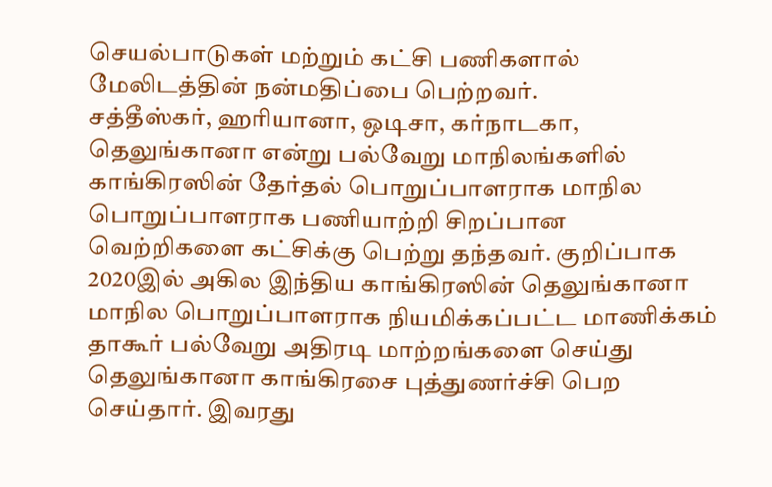செயல்பாடுகள் மற்றும் கட்சி பணிகளால் மேலிடத்தின் நன்மதிப்பை பெற்றவர்.
சத்தீஸ்கர், ஹரியானா, ஒடிசா, கர்நாடகா, தெலுங்கானா என்று பல்வேறு மாநிலங்களில் காங்கிரஸின் தேர்தல் பொறுப்பாளராக மாநில பொறுப்பாளராக பணியாற்றி சிறப்பான வெற்றிகளை கட்சிக்கு பெற்று தந்தவர். குறிப்பாக 2020இல் அகில இந்திய காங்கிரஸின் தெலுங்கானா மாநில பொறுப்பாளராக நியமிக்கப்பட்ட மாணிக்கம் தாகூர் பல்வேறு அதிரடி மாற்றங்களை செய்து தெலுங்கானா காங்கிரசை புத்துணர்ச்சி பெற செய்தார். இவரது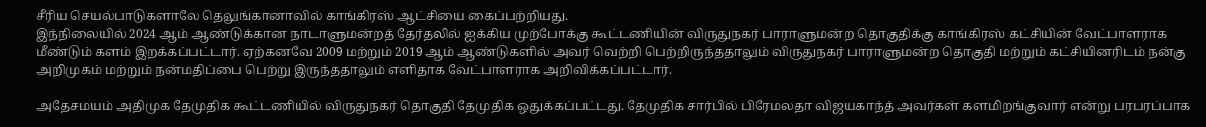சீரிய செயல்பாடுகளாலே தெலுங்கானாவில் காங்கிரஸ் ஆட்சியை கைப்பற்றியது.
இந்நிலையில் 2024 ஆம் ஆண்டுக்கான நாடாளுமன்றத் தேர்தலில் ஐக்கிய முற்போக்கு கூட்டணியின் விருதுநகர் பாராளுமன்ற தொகுதிக்கு காங்கிரஸ் கட்சியின் வேட்பாளராக மீண்டும் களம் இறக்கப்பட்டார். ஏற்கனவே 2009 மற்றும் 2019 ஆம் ஆண்டுகளில் அவர் வெற்றி பெற்றிருந்ததாலும் விருதுநகர் பாராளுமன்ற தொகுதி மற்றும் கட்சியினரிடம் நன்கு அறிமுகம் மற்றும் நன்மதிப்பை பெற்று இருந்ததாலும் எளிதாக வேட்பாளராக அறிவிக்கப்பட்டார்.

அதேசமயம் அதிமுக தேமுதிக கூட்டணியில் விருதுநகர் தொகுதி தேமுதிக ஒதுக்கப்பட்டது. தேமுதிக சார்பில் பிரேமலதா விஜயகாந்த் அவர்கள் களமிறங்குவார் என்று பரபரப்பாக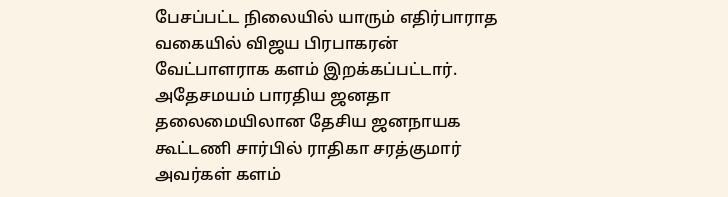பேசப்பட்ட நிலையில் யாரும் எதிர்பாராத வகையில் விஜய பிரபாகரன் வேட்பாளராக களம் இறக்கப்பட்டார். அதேசமயம் பாரதிய ஜனதா தலைமையிலான தேசிய ஜனநாயக கூட்டணி சார்பில் ராதிகா சரத்குமார் அவர்கள் களம்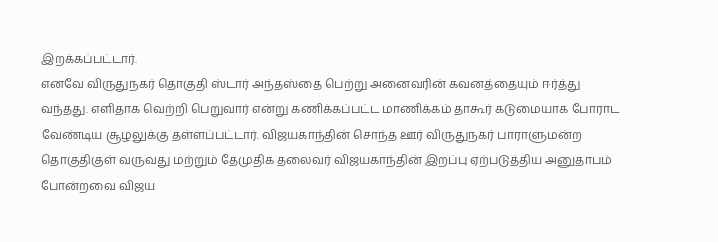இறக்கப்பட்டார்.
எனவே விருதுநகர் தொகுதி ஸ்டார் அந்தஸ்தை பெற்று அனைவரின் கவனத்தையும் ஈர்த்து வந்தது. எளிதாக வெற்றி பெறுவார் என்று கணிக்கப்பட்ட மாணிக்கம் தாகூர் கடுமையாக போராட வேண்டிய சூழலுக்கு தள்ளப்பட்டார். விஜயகாந்தின் சொந்த ஊர் விருதுநகர் பாராளுமன்ற தொகுதிகுள் வருவது மற்றும் தேமுதிக தலைவர் விஜயகாந்தின் இறப்பு ஏற்படுத்திய அனுதாபம் போன்றவை விஜய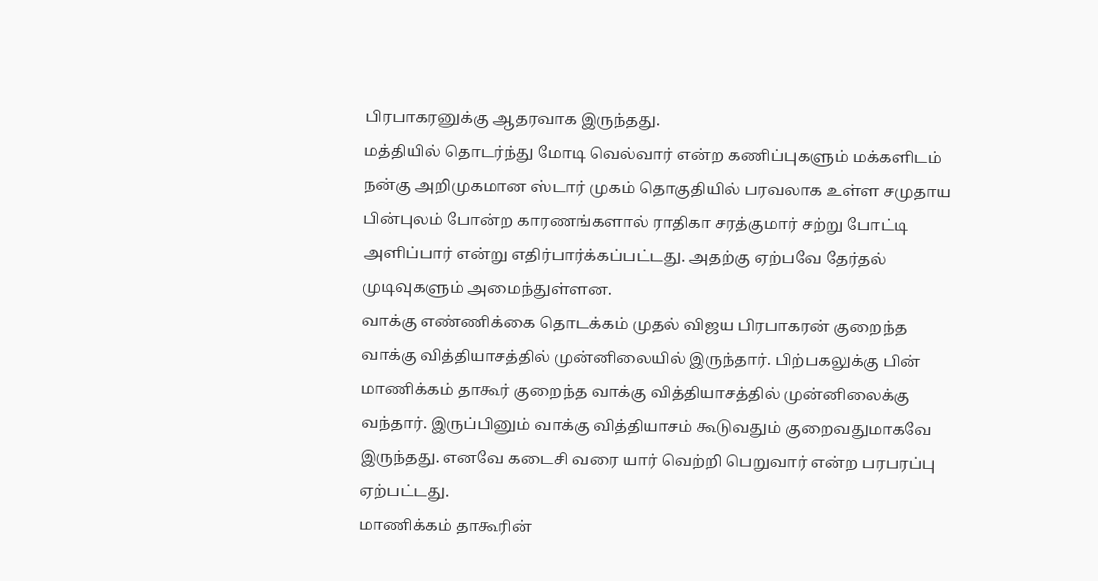பிரபாகரனுக்கு ஆதரவாக இருந்தது.
மத்தியில் தொடர்ந்து மோடி வெல்வார் என்ற கணிப்புகளும் மக்களிடம் நன்கு அறிமுகமான ஸ்டார் முகம் தொகுதியில் பரவலாக உள்ள சமுதாய பின்புலம் போன்ற காரணங்களால் ராதிகா சரத்குமார் சற்று போட்டி அளிப்பார் என்று எதிர்பார்க்கப்பட்டது. அதற்கு ஏற்பவே தேர்தல் முடிவுகளும் அமைந்துள்ளன.
வாக்கு எண்ணிக்கை தொடக்கம் முதல் விஜய பிரபாகரன் குறைந்த வாக்கு வித்தியாசத்தில் முன்னிலையில் இருந்தார். பிற்பகலுக்கு பின் மாணிக்கம் தாகூர் குறைந்த வாக்கு வித்தியாசத்தில் முன்னிலைக்கு வந்தார். இருப்பினும் வாக்கு வித்தியாசம் கூடுவதும் குறைவதுமாகவே இருந்தது. எனவே கடைசி வரை யார் வெற்றி பெறுவார் என்ற பரபரப்பு ஏற்பட்டது.
மாணிக்கம் தாகூரின்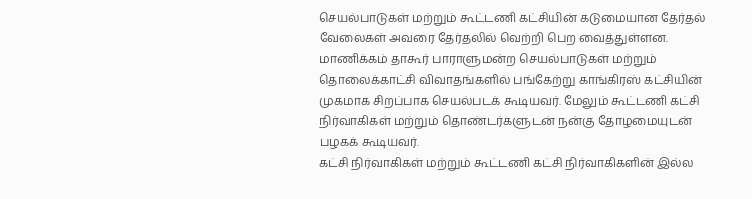செயல்பாடுகள் மற்றும் கூட்டணி கட்சியின் கடுமையான தேர்தல் வேலைகள் அவரை தேர்தலில் வெற்றி பெற வைத்துள்ளன. மாணிக்கம் தாகூர் பாராளுமன்ற செயல்பாடுகள் மற்றும் தொலைக்காட்சி விவாதங்களில் பங்கேற்று காங்கிரஸ் கட்சியின் முகமாக சிறப்பாக செயல்படக் கூடியவர். மேலும் கூட்டணி கட்சி நிர்வாகிகள் மற்றும் தொண்டர்களுடன் நன்கு தோழமையுடன் பழகக் கூடியவர்.
கட்சி நிர்வாகிகள் மற்றும் கூட்டணி கட்சி நிர்வாகிகளின் இல்ல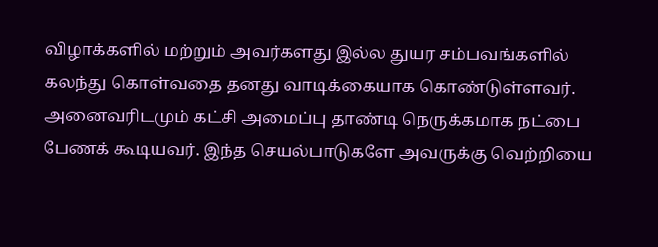விழாக்களில் மற்றும் அவர்களது இல்ல துயர சம்பவங்களில் கலந்து கொள்வதை தனது வாடிக்கையாக கொண்டுள்ளவர். அனைவரிடமும் கட்சி அமைப்பு தாண்டி நெருக்கமாக நட்பை பேணக் கூடியவர். இந்த செயல்பாடுகளே அவருக்கு வெற்றியை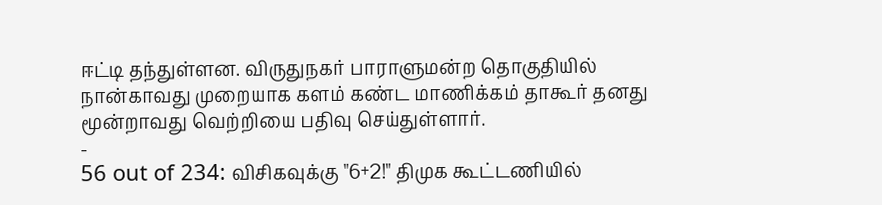ஈட்டி தந்துள்ளன. விருதுநகர் பாராளுமன்ற தொகுதியில் நான்காவது முறையாக களம் கண்ட மாணிக்கம் தாகூர் தனது மூன்றாவது வெற்றியை பதிவு செய்துள்ளார்.
-
56 out of 234: விசிகவுக்கு "6+2!" திமுக கூட்டணியில்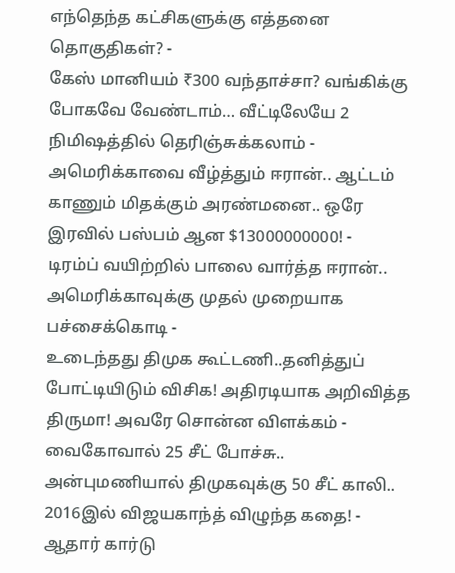எந்தெந்த கட்சிகளுக்கு எத்தனை தொகுதிகள்? -
கேஸ் மானியம் ₹300 வந்தாச்சா? வங்கிக்கு போகவே வேண்டாம்… வீட்டிலேயே 2 நிமிஷத்தில் தெரிஞ்சுக்கலாம் -
அமெரிக்காவை வீழ்த்தும் ஈரான்.. ஆட்டம் காணும் மிதக்கும் அரண்மனை.. ஒரே இரவில் பஸ்பம் ஆன $13000000000! -
டிரம்ப் வயிற்றில் பாலை வார்த்த ஈரான்.. அமெரிக்காவுக்கு முதல் முறையாக பச்சைக்கொடி -
உடைந்தது திமுக கூட்டணி..தனித்துப் போட்டியிடும் விசிக! அதிரடியாக அறிவித்த திருமா! அவரே சொன்ன விளக்கம் -
வைகோவால் 25 சீட் போச்சு.. அன்புமணியால் திமுகவுக்கு 50 சீட் காலி.. 2016இல் விஜயகாந்த் விழுந்த கதை! -
ஆதார் கார்டு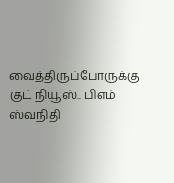வைத்திருப்போருக்கு குட் நியூஸ்.. பிஎம் ஸ்வநிதி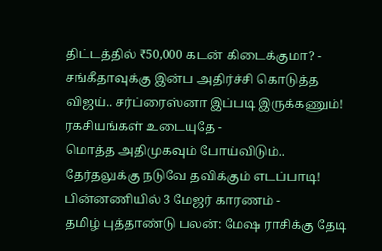திட்டத்தில் ₹50,000 கடன் கிடைக்குமா? -
சங்கீதாவுக்கு இன்ப அதிர்ச்சி கொடுத்த விஜய்.. சர்ப்ரைஸ்னா இப்படி இருக்கணும்! ரகசியங்கள் உடையுதே -
மொத்த அதிமுகவும் போய்விடும்.. தேர்தலுக்கு நடுவே தவிக்கும் எடப்பாடி! பின்னணியில் 3 மேஜர் காரணம் -
தமிழ் புத்தாண்டு பலன்: மேஷ ராசிக்கு தேடி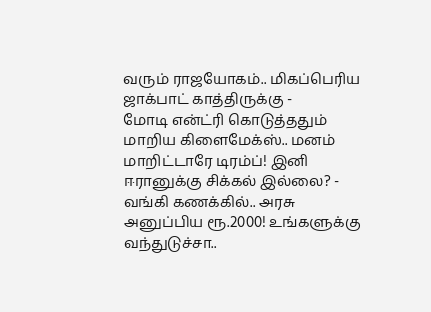வரும் ராஜயோகம்.. மிகப்பெரிய ஜாக்பாட் காத்திருக்கு -
மோடி என்ட்ரி கொடுத்ததும் மாறிய கிளைமேக்ஸ்.. மனம் மாறிட்டாரே டிரம்ப்! இனி ஈரானுக்கு சிக்கல் இல்லை? -
வங்கி கணக்கில்.. அரசு அனுப்பிய ரூ.2000! உங்களுக்கு வந்துடுச்சா..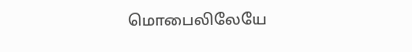மொபைலிலேயே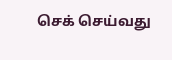செக் செய்வது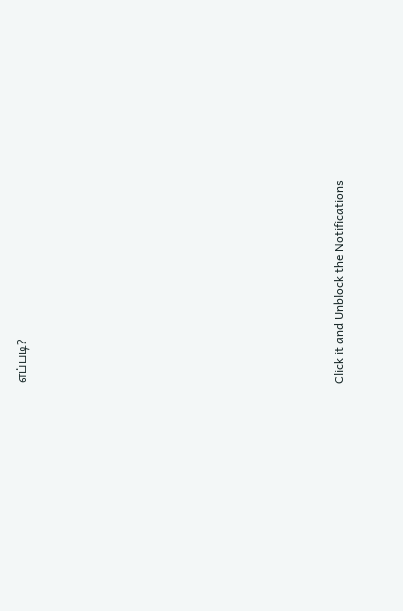எப்படி?












Click it and Unblock the Notifications